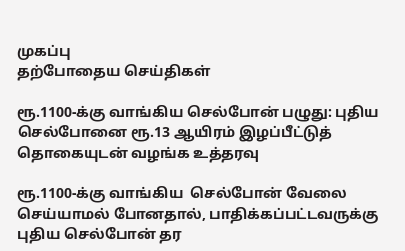முகப்பு
தற்போதைய செய்திகள்

ரூ.1100-க்கு வாங்கிய செல்போன் பழுது: புதிய செல்போனை ரூ.13 ஆயிரம் இழப்பீட்டுத் தொகையுடன் வழங்க உத்தரவு

ரூ.1100-க்கு வாங்கிய  செல்போன் வேலை செய்யாமல் போனதால், பாதிக்கப்பட்டவருக்கு புதிய செல்போன் தர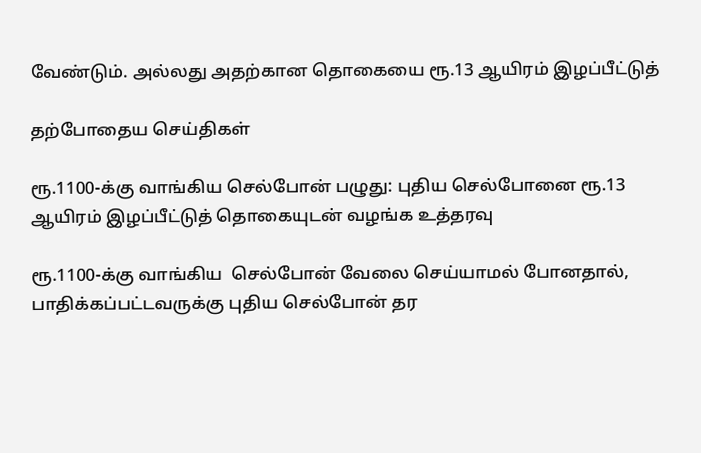வேண்டும். அல்லது அதற்கான தொகையை ரூ.13 ஆயிரம் இழப்பீட்டுத்

தற்போதைய செய்திகள்

ரூ.1100-க்கு வாங்கிய செல்போன் பழுது: புதிய செல்போனை ரூ.13 ஆயிரம் இழப்பீட்டுத் தொகையுடன் வழங்க உத்தரவு

ரூ.1100-க்கு வாங்கிய  செல்போன் வேலை செய்யாமல் போனதால், பாதிக்கப்பட்டவருக்கு புதிய செல்போன் தர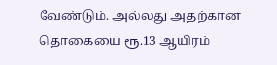வேண்டும். அல்லது அதற்கான தொகையை ரூ.13 ஆயிரம்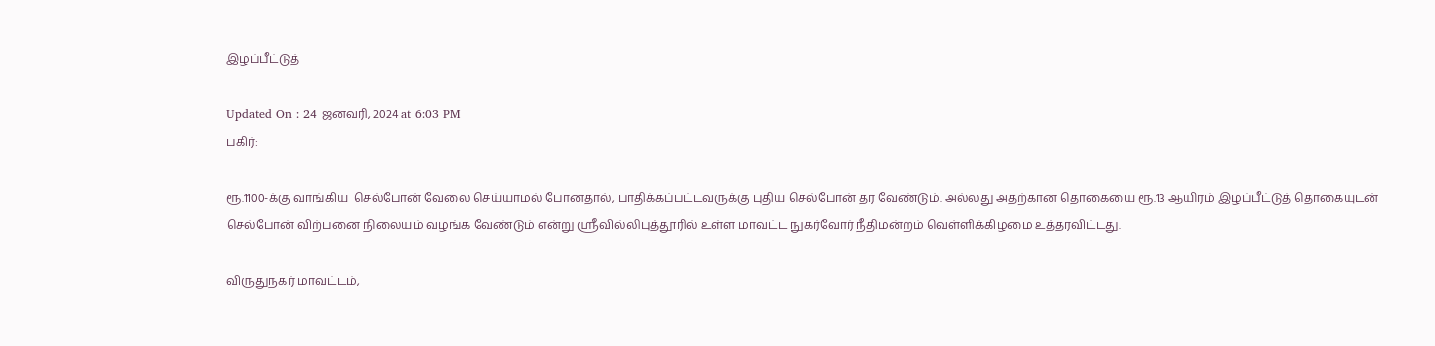இழப்பீட்டுத்

Updated On : 24 ஜனவரி, 2024 at 6:03 PM
பகிர்:

ரூ.1100-க்கு வாங்கிய  செல்போன் வேலை செய்யாமல் போனதால், பாதிக்கப்பட்டவருக்கு புதிய செல்போன் தர வேண்டும். அல்லது அதற்கான தொகையை ரூ.13 ஆயிரம் இழப்பீட்டுத் தொகையுடன் செல்போன் விற்பனை நிலையம் வழங்க வேண்டும் என்று ஸ்ரீவில்லிபுத்தூரில் உள்ள மாவட்ட நுகர்வோர் நீதிமன்றம் வெள்ளிக்கிழமை உத்தரவிட்டது.

விருதுநகர் மாவட்டம்,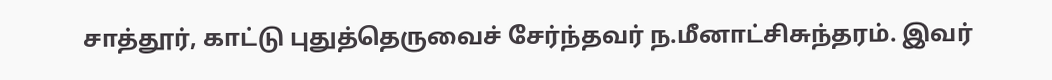சாத்தூர், காட்டு புதுத்தெருவைச் சேர்ந்தவர் ந.மீனாட்சிசுந்தரம். இவர்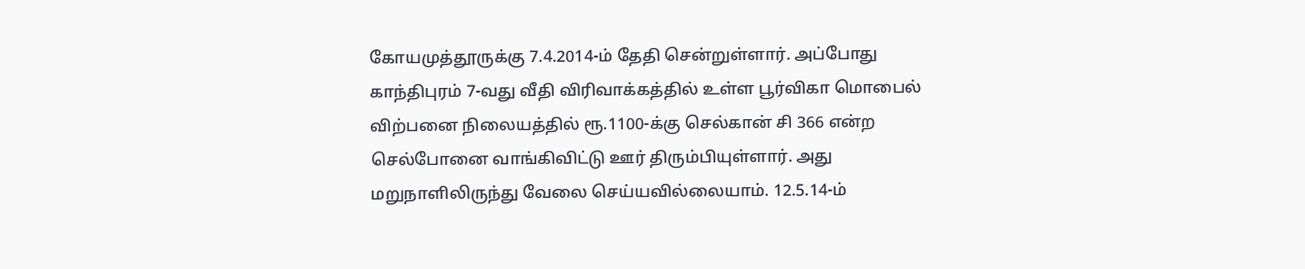கோயமுத்தூருக்கு 7.4.2014-ம் தேதி சென்றுள்ளார். அப்போது காந்திபுரம் 7-வது வீதி விரிவாக்கத்தில் உள்ள பூர்விகா மொபைல் விற்பனை நிலையத்தில் ரூ.1100-க்கு செல்கான் சி 366 என்ற செல்போனை வாங்கிவிட்டு ஊர் திரும்பியுள்ளார். அது மறுநாளிலிருந்து வேலை செய்யவில்லையாம். 12.5.14-ம்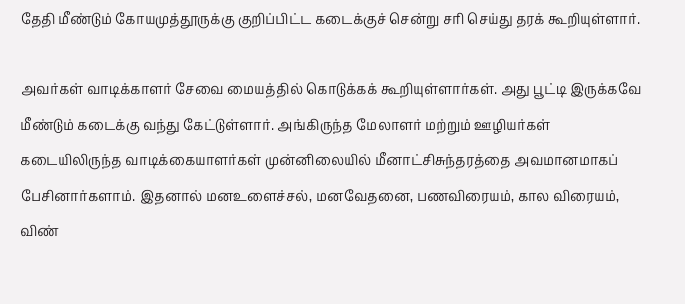தேதி மீண்டும் கோயமுத்தூருக்கு குறிப்பிட்ட கடைக்குச் சென்று சரி செய்து தரக் கூறியுள்ளார்.

அவர்கள் வாடிக்காளர் சேவை மையத்தில் கொடுக்கக் கூறியுள்ளார்கள். அது பூட்டி இருக்கவே மீண்டும் கடைக்கு வந்து கேட்டுள்ளார். அங்கிருந்த மேலாளர் மற்றும் ஊழியர்கள் கடையிலிருந்த வாடிக்கையாளர்கள் முன்னிலையில் மீனாட்சிசுந்தரத்தை அவமானமாகப் பேசினார்களாம். இதனால் மனஉளைச்சல், மனவேதனை, பணவிரையம், கால விரையம், விண்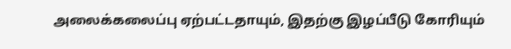அலைக்கலைப்பு ஏற்பட்டதாயும், இதற்கு இழப்பீடு கோரியும்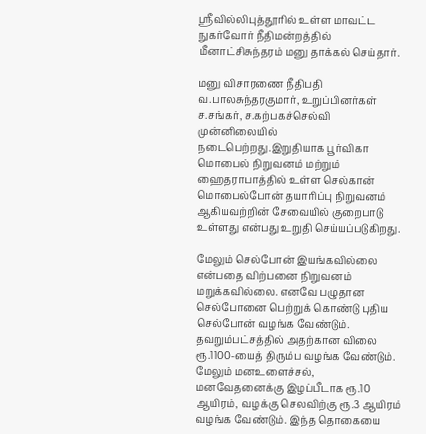ஸ்ரீவில்லிபுத்தூரில் உள்ள மாவட்ட நுகர்வோர் நீதிமன்றத்தில் மீனாட்சிசுந்தரம் மனு தாக்கல் செய்தார்.

மனு விசாரணை நீதிபதி வ.பாலசுந்தரகுமார், உறுப்பினர்கள் ச.சங்கர், ச.கற்பகச்செல்வி முன்னிலையில் நடைபெற்றது.இறுதியாக பூர்விகா மொபைல் நிறுவனம் மற்றும் ஹைதராபாத்தில் உள்ள செல்கான் மொபைல்போன் தயாரிப்பு நிறுவனம் ஆகியவற்றின் சேவையில் குறைபாடு உள்ளது என்பது உறுதி செய்யப்படுகிறது.

மேலும் செல்போன் இயங்கவில்லை என்பதை விற்பனை நிறுவனம் மறுக்கவில்லை. எனவே பழுதான செல்போனை பெற்றுக் கொண்டு புதிய செல்போன் வழங்க வேண்டும். தவறும்பட்சத்தில் அதற்கான விலை ரூ.1100-யைத் திரும்ப வழங்க வேண்டும். மேலும் மனஉளைச்சல், மனவேதனைக்கு இழப்பீடாக ரூ.10 ஆயிரம், வழக்கு செலவிற்கு ரூ.3 ஆயிரம் வழங்க வேண்டும். இந்த தொகையை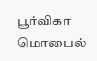பூர்விகா மொபைல்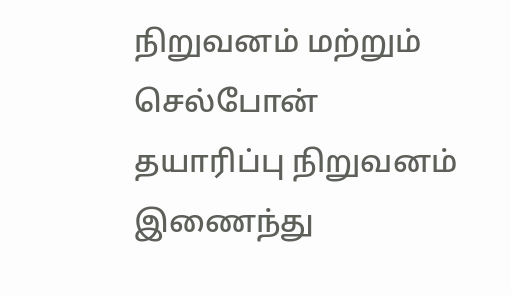நிறுவனம் மற்றும் செல்போன் தயாரிப்பு நிறுவனம் இணைந்து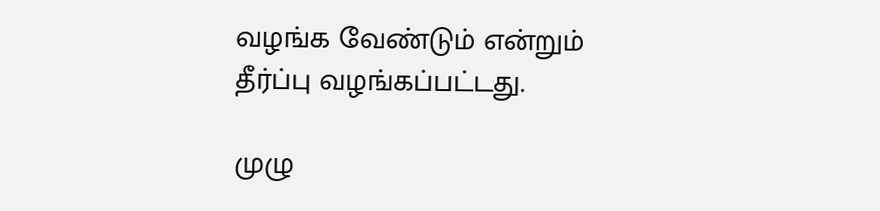வழங்க வேண்டும் என்றும் தீர்ப்பு வழங்கப்பட்டது.

முழு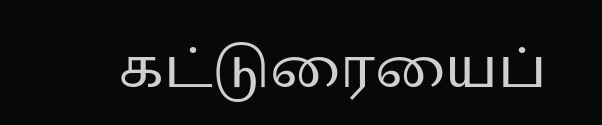கட்டுரையைப்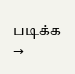படிக்க →